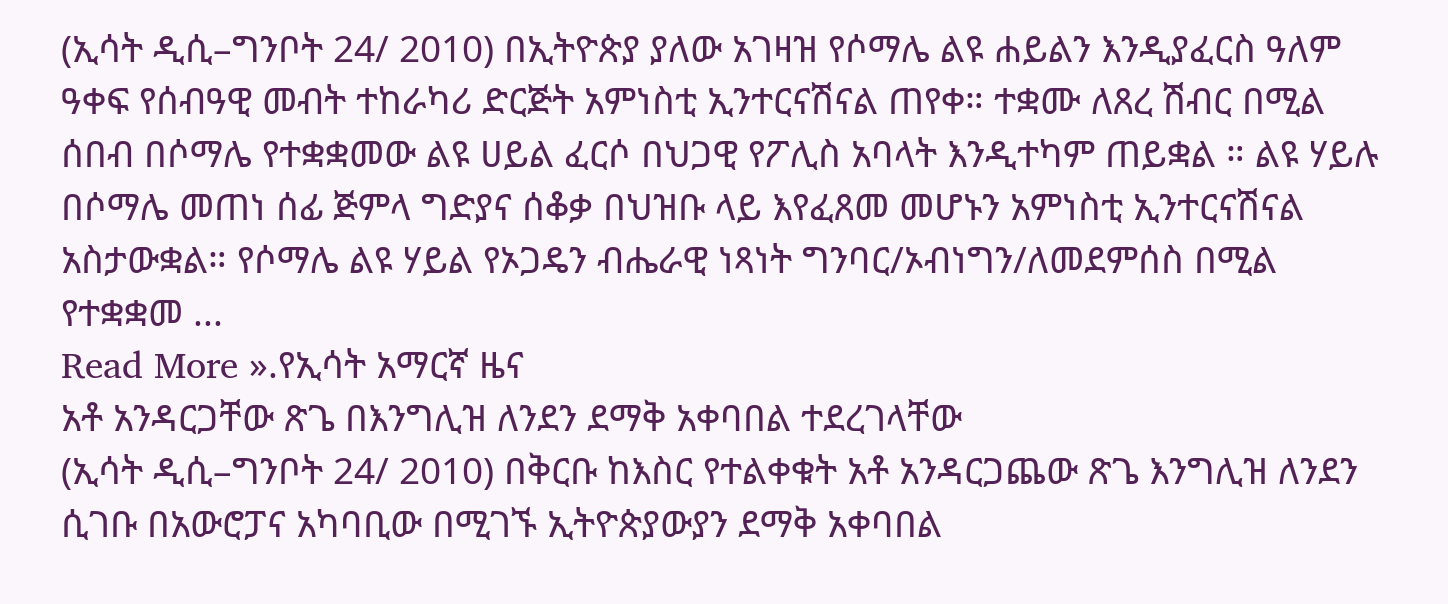(ኢሳት ዲሲ–ግንቦት 24/ 2010) በኢትዮጵያ ያለው አገዛዝ የሶማሌ ልዩ ሐይልን እንዲያፈርስ ዓለም ዓቀፍ የሰብዓዊ መብት ተከራካሪ ድርጅት አምነስቲ ኢንተርናሽናል ጠየቀ። ተቋሙ ለጸረ ሽብር በሚል ሰበብ በሶማሌ የተቋቋመው ልዩ ሀይል ፈርሶ በህጋዊ የፖሊስ አባላት እንዲተካም ጠይቋል ። ልዩ ሃይሉ በሶማሌ መጠነ ሰፊ ጅምላ ግድያና ሰቆቃ በህዝቡ ላይ እየፈጸመ መሆኑን አምነስቲ ኢንተርናሽናል አስታውቋል። የሶማሌ ልዩ ሃይል የኦጋዴን ብሔራዊ ነጻነት ግንባር/ኦብነግን/ለመደምሰስ በሚል የተቋቋመ ...
Read More ».የኢሳት አማርኛ ዜና
አቶ አንዳርጋቸው ጽጌ በእንግሊዝ ለንደን ደማቅ አቀባበል ተደረገላቸው
(ኢሳት ዲሲ–ግንቦት 24/ 2010) በቅርቡ ከእስር የተልቀቁት አቶ አንዳርጋጨው ጽጌ እንግሊዝ ለንደን ሲገቡ በአውሮፓና አካባቢው በሚገኙ ኢትዮጵያውያን ደማቅ አቀባበል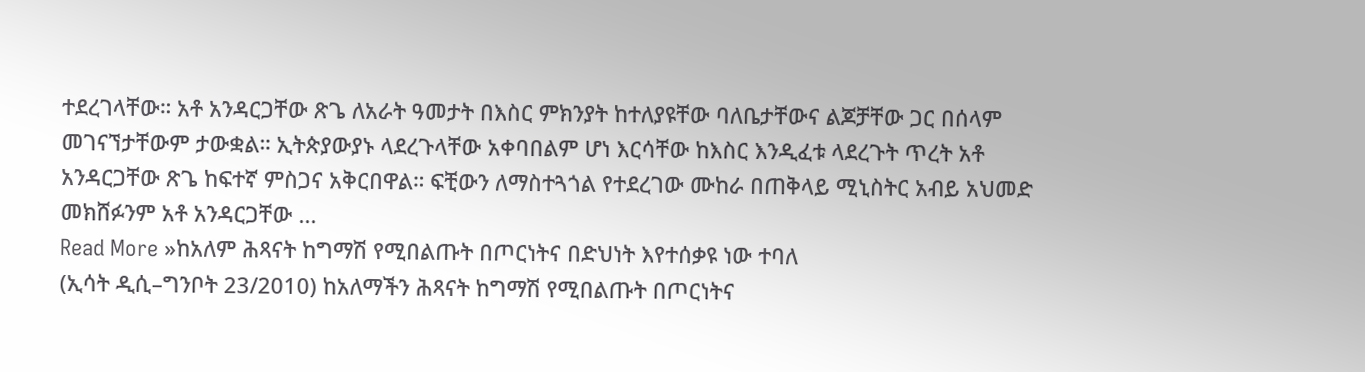ተደረገላቸው። አቶ አንዳርጋቸው ጽጌ ለአራት ዓመታት በእስር ምክንያት ከተለያዩቸው ባለቤታቸውና ልጆቻቸው ጋር በሰላም መገናኘታቸውም ታውቋል። ኢትጵያውያኑ ላደረጉላቸው አቀባበልም ሆነ እርሳቸው ከእስር እንዲፈቱ ላደረጉት ጥረት አቶ አንዳርጋቸው ጽጌ ከፍተኛ ምስጋና አቅርበዋል። ፍቺውን ለማስተጓጎል የተደረገው ሙከራ በጠቅላይ ሚኒስትር አብይ አህመድ መክሸፉንም አቶ አንዳርጋቸው ...
Read More »ከአለም ሕጻናት ከግማሽ የሚበልጡት በጦርነትና በድህነት እየተሰቃዩ ነው ተባለ
(ኢሳት ዲሲ–ግንቦት 23/2010) ከአለማችን ሕጻናት ከግማሽ የሚበልጡት በጦርነትና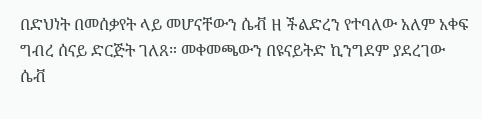በድህነት በመሰቃየት ላይ መሆናቸውን ሴቭ ዘ ችልድረን የተባለው አለም አቀፍ ግብረ ሰናይ ድርጅት ገለጸ። መቀመጫውን በዩናይትድ ኪንግደም ያደረገው ሴቭ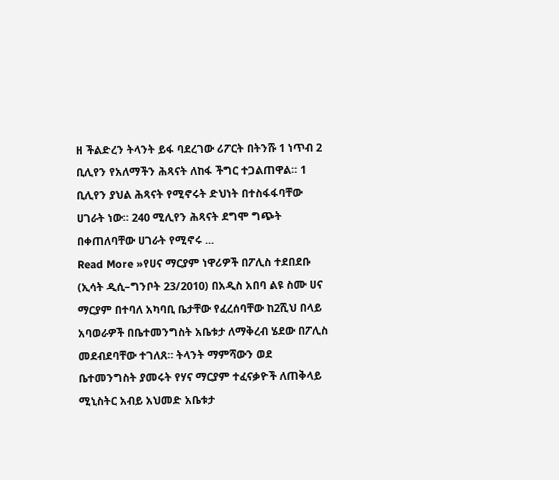ዘ ችልድረን ትላንት ይፋ ባደረገው ሪፖርት በትንሹ 1 ነጥብ 2 ቢሊየን የአለማችን ሕጻናት ለከፋ ችግር ተጋልጠዋል። 1 ቢሊየን ያህል ሕጻናት የሚኖሩት ድህነት በተስፋፋባቸው ሀገራት ነው። 240 ሚሊየን ሕጻናት ደግሞ ግጭት በቀጠለባቸው ሀገራት የሚኖሩ ...
Read More »የሀና ማርያም ነዋሪዎች በፖሊስ ተደበደቡ
(ኢሳት ዲሲ–ግንቦት 23/2010) በአዲስ አበባ ልዩ ስሙ ሀና ማርያም በተባለ አካባቢ ቤታቸው የፈረሰባቸው ከ2ሺህ በላይ አባወራዎች በቤተመንግስት አቤቱታ ለማቅረብ ሄደው በፖሊስ መደብደባቸው ተገለጸ። ትላንት ማምሻውን ወደ ቤተመንግስት ያመሩት የሃና ማርያም ተፈናቃዮች ለጠቅላይ ሚኒስትር አብይ አህመድ አቤቱታ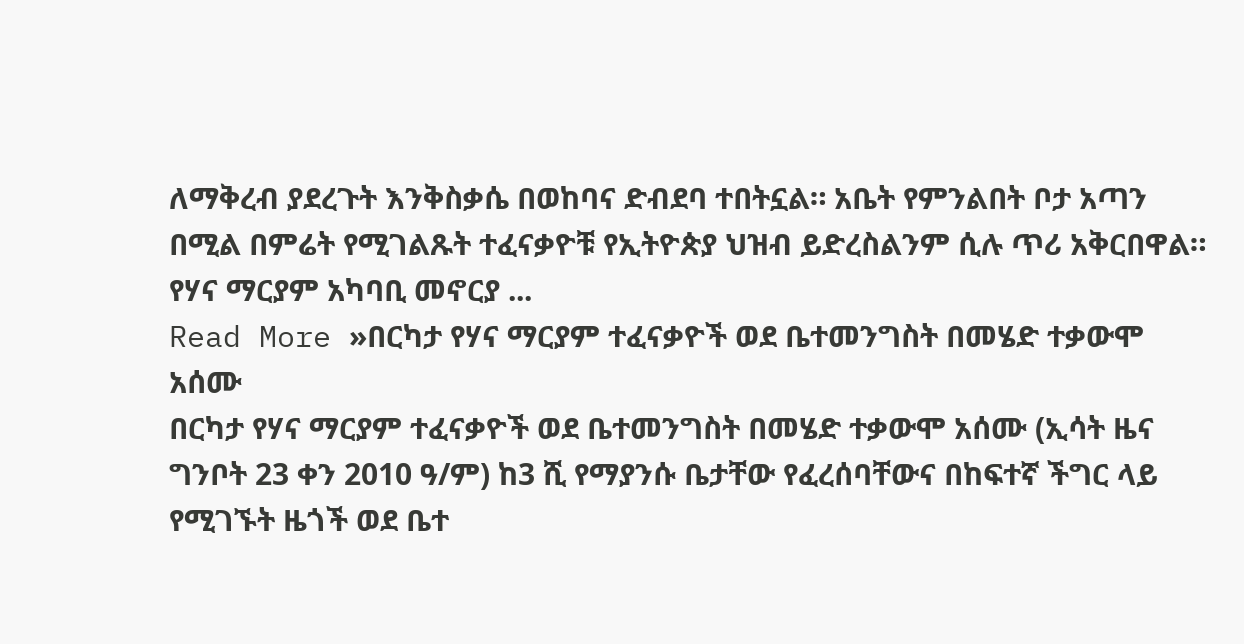ለማቅረብ ያደረጉት እንቅስቃሴ በወከባና ድብደባ ተበትኗል። አቤት የምንልበት ቦታ አጣን በሚል በምሬት የሚገልጹት ተፈናቃዮቹ የኢትዮጵያ ህዝብ ይድረስልንም ሲሉ ጥሪ አቅርበዋል። የሃና ማርያም አካባቢ መኖርያ ...
Read More »በርካታ የሃና ማርያም ተፈናቃዮች ወደ ቤተመንግስት በመሄድ ተቃውሞ አሰሙ
በርካታ የሃና ማርያም ተፈናቃዮች ወደ ቤተመንግስት በመሄድ ተቃውሞ አሰሙ (ኢሳት ዜና ግንቦት 23 ቀን 2010 ዓ/ም) ከ3 ሺ የማያንሱ ቤታቸው የፈረሰባቸውና በከፍተኛ ችግር ላይ የሚገኙት ዜጎች ወደ ቤተ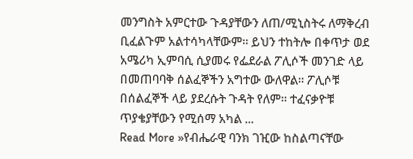መንግስት አምርተው ጉዳያቸውን ለጠ/ሚኒስትሩ ለማቅረብ ቢፈልጉም አልተሳካላቸውም። ይህን ተከትሎ በቀጥታ ወደ አሜሪካ ኢምባሲ ሲያመሩ የፌደራል ፖሊሶች መንገድ ላይ በመጠባባቅ ሰልፈኞችን አግተው ውለዋል። ፖሊሶቹ በሰልፈኞች ላይ ያደረሱት ጉዳት የለም። ተፈናቃዮቹ ጥያቄያቸውን የሚሰማ አካል ...
Read More »የብሔራዊ ባንክ ገዢው ከስልጣናቸው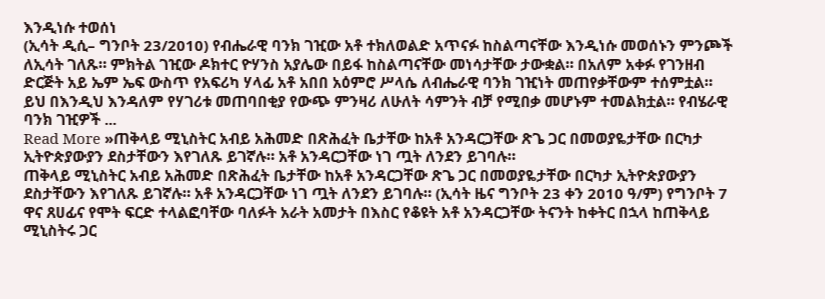እንዲነሱ ተወሰነ
(ኢሳት ዲሲ– ግንቦት 23/2010) የብሔራዊ ባንክ ገዢው አቶ ተክለወልድ አጥናፉ ከስልጣናቸው እንዲነሱ መወሰኑን ምንጮች ለኢሳት ገለጹ። ምክትል ገዢው ዶክተር ዮሃንስ አያሌው በይፋ ከስልጣናቸው መነሳታቸው ታውቋል። በአለም አቀፉ የገንዘብ ድርጅት አይ ኤም ኤፍ ውስጥ የአፍሪካ ሃላፊ አቶ አበበ አዕምሮ ሥላሴ ለብሔራዊ ባንክ ገዢነት መጠየቃቸውም ተሰምቷል። ይህ በእንዲህ እንዳለም የሃገሪቱ መጠባበቂያ የውጭ ምንዛሪ ለሁለት ሳምንት ብቻ የሚበቃ መሆኑም ተመልክቷል። የብሄራዊ ባንክ ገዢዎች ...
Read More »ጠቅላይ ሚኒስትር አብይ አሕመድ በጽሕፈት ቤታቸው ከአቶ አንዳርጋቸው ጽጌ ጋር በመወያዬታቸው በርካታ ኢትዮጵያውያን ደስታቸውን እየገለጹ ይገኛሉ። አቶ አንዳርጋቸው ነገ ጧት ለንደን ይገባሉ።
ጠቅላይ ሚኒስትር አብይ አሕመድ በጽሕፈት ቤታቸው ከአቶ አንዳርጋቸው ጽጌ ጋር በመወያዬታቸው በርካታ ኢትዮጵያውያን ደስታቸውን እየገለጹ ይገኛሉ። አቶ አንዳርጋቸው ነገ ጧት ለንደን ይገባሉ። (ኢሳት ዜና ግንቦት 23 ቀን 2010 ዓ/ም) የግንቦት 7 ዋና ጸሀፊና የሞት ፍርድ ተላልፎባቸው ባለፉት አራት አመታት በእስር የቆዩት አቶ አንዳርጋቸው ትናንት ከቀትር በኋላ ከጠቅላይ ሚኒስትሩ ጋር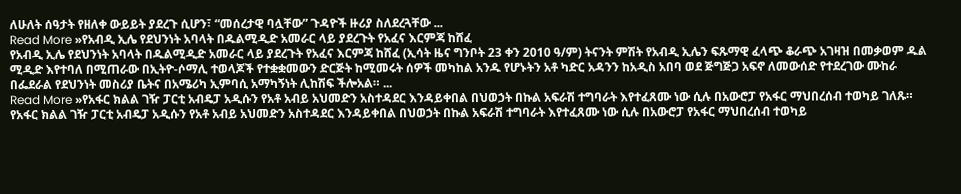ለሁለት ሰዓታት የዘለቀ ውይይት ያደረጉ ሲሆን፣ “መሰረታዊ ባሏቸው” ጉዳዮች ዙሪያ ስለደረጓቸው ...
Read More »የአብዲ ኢሌ የደህንነት አባላት በዱልሚዲድ አመራር ላይ ያደረጉት የአፈና እርምጃ ከሸፈ
የአብዲ ኢሌ የደህንነት አባላት በዱልሚዲድ አመራር ላይ ያደረጉት የአፈና እርምጃ ከሸፈ (ኢሳት ዜና ግንቦት 23 ቀን 2010 ዓ/ም) ትናንት ምሽት የአብዲ ኢሌን ፍጹማዊ ፈላጭ ቆራጭ አገዛዝ በመቃወም ዱል ሚዲድ እየተባለ በሚጠራው በኢትዮ-ሶማሊ ተወላጆች የተቋቋመውን ድርጅት ከሚመሩት ሰዎች መካከል አንዱ የሆኑትን አቶ ካድር አዳንን ከአዲስ አበባ ወደ ጅግጅጋ አፍኖ ለመውሰድ የተደረገው ሙከራ በፌደራል የደህንነት መስሪያ ቤትና በአሜሪካ ኢምባሲ አማካኝነት ሊከሽፍ ችሎአል። ...
Read More »የአፋር ክልል ገዥ ፓርቲ አብዴፓ አዲሱን የአቶ አብይ አህመድን አስተዳደር እንዳይቀበል በህወኃት በኩል አፍራሽ ተግባራት እየተፈጸሙ ነው ሲሉ በአውሮፓ የአፋር ማህበረሰብ ተወካይ ገለጹ።
የአፋር ክልል ገዥ ፓርቲ አብዴፓ አዲሱን የአቶ አብይ አህመድን አስተዳደር እንዳይቀበል በህወኃት በኩል አፍራሽ ተግባራት እየተፈጸሙ ነው ሲሉ በአውሮፓ የአፋር ማህበረሰብ ተወካይ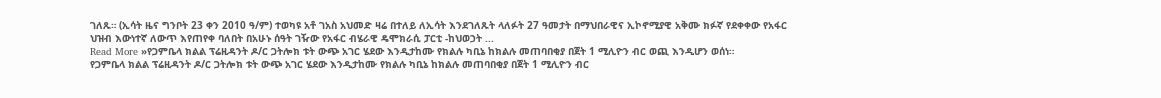ገለጹ። (ኢሳት ዜና ግንቦት 23 ቀን 2010 ዓ/ም) ተወካዩ አቶ ገአስ አህመድ ዛሬ በተለይ ለኢሳት እንደገለጹት ላለፉት 27 ዓመታት በማህበራዊና ኢኮኖሚያዊ አቅሙ ክፉኛ የደቀቀው የአፋር ህዝብ እውነተኛ ለውጥ እየጠየቀ ባለበት በአሁኑ ሰዓት ገዥው የአፋር ብሄራዊ ዴሞክራሲ ፓርቲ -ከህወኃት ...
Read More »የጋምቤላ ክልል ፕሬዚዳንት ዶ/ር ጋትሎክ ቱት ውጭ አገር ሄደው እንዲታከሙ የክልሉ ካቢኔ ከክልሉ መጠባበቂያ በጀት 1 ሚሊዮን ብር ወጪ እንዲሆን ወሰነ።
የጋምቤላ ክልል ፕሬዚዳንት ዶ/ር ጋትሎክ ቱት ውጭ አገር ሄደው እንዲታከሙ የክልሉ ካቢኔ ከክልሉ መጠባበቂያ በጀት 1 ሚሊዮን ብር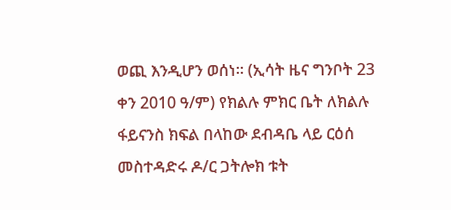ወጪ እንዲሆን ወሰነ። (ኢሳት ዜና ግንቦት 23 ቀን 2010 ዓ/ም) የክልሉ ምክር ቤት ለክልሉ ፋይናንስ ክፍል በላከው ደብዳቤ ላይ ርዕሰ መስተዳድሩ ዶ/ር ጋትሎክ ቱት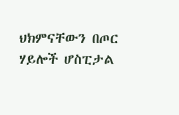ህክምናቸውን በጦር ሃይሎች ሆስፒታል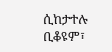ሲከታተሉ ቢቆዩም፣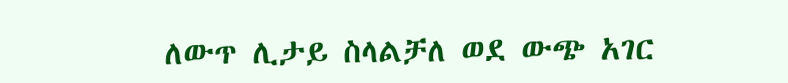ለውጥ ሊታይ ስላልቻለ ወደ ውጭ አገር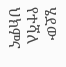ሄደው የተሻለ ህክምና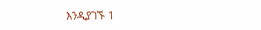እንዲያገኙ 1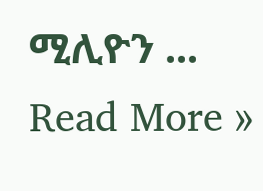ሚሊዮን ...
Read More »